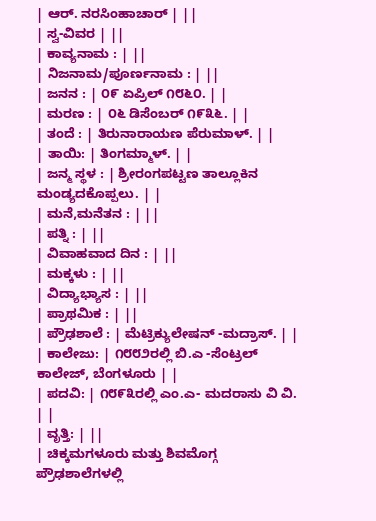| ಆರ್. ನರಸಿಂಹಾಚಾರ್ | ||
| ಸ್ವ-ವಿವರ | ||
| ಕಾವ್ಯನಾಮ : | ||
| ನಿಜನಾಮ/ಪೂರ್ಣನಾಮ : | ||
| ಜನನ : | ೦೯ ಏಪ್ರಿಲ್ ೧೮೬೦. | |
| ಮರಣ : | ೦೬ ಡಿಸೆಂಬರ್ ೧೯೩೬. | |
| ತಂದೆ : | ತಿರುನಾರಾಯಣ ಪೆರುಮಾಳ್. | |
| ತಾಯಿ: | ತಿಂಗಮ್ಮಾಳ್. | |
| ಜನ್ಮ ಸ್ಥಳ : | ಶ್ರೀರಂಗಪಟ್ಟಣ ತಾಲ್ಲೂಕಿನ ಮಂಡ್ಯದಕೊಪ್ಪಲು. | |
| ಮನೆ,ಮನೆತನ : | ||
| ಪತ್ನಿ : | ||
| ವಿವಾಹವಾದ ದಿನ : | ||
| ಮಕ್ಕಳು : | ||
| ವಿದ್ಯಾಭ್ಯಾಸ : | ||
| ಪ್ರಾಥಮಿಕ : | ||
| ಪ್ರೌಢಶಾಲೆ : | ಮೆಟ್ರಿಕ್ಯುಲೇಷನ್ -ಮದ್ರಾಸ್. | |
| ಕಾಲೇಜು: | ೧೮೮೨ರಲ್ಲಿ ಬಿ.ಎ -ಸೆಂಟ್ರಲ್ ಕಾಲೇಜ್, ಬೆಂಗಳೂರು | |
| ಪದವಿ: | ೧೮೯೩ರಲ್ಲಿ ಎಂ.ಎ- ಮದರಾಸು ವಿ ವಿ. | |
| ವೃತ್ತಿ: | ||
| ಚಿಕ್ಕಮಗಳೂರು ಮತ್ತು ಶಿವಮೊಗ್ಗ ಪ್ರೌಢಶಾಲೆಗಳಲ್ಲಿ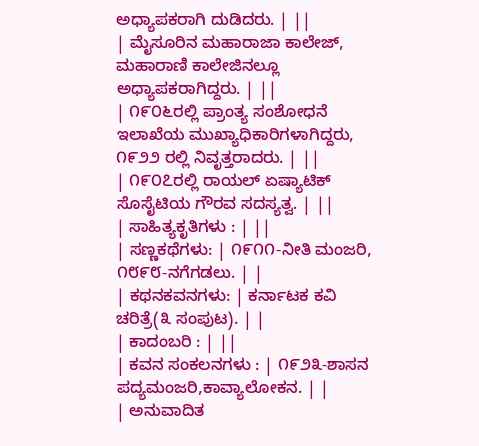ಅಧ್ಯಾಪಕರಾಗಿ ದುಡಿದರು. | ||
| ಮೈಸೂರಿನ ಮಹಾರಾಜಾ ಕಾಲೇಜ್, ಮಹಾರಾಣಿ ಕಾಲೇಜಿನಲ್ಲೂ ಅಧ್ಯಾಪಕರಾಗಿದ್ದರು. | ||
| ೧೯೦೬ರಲ್ಲಿ ಪ್ರಾಂತ್ಯ ಸಂಶೋಧನೆ ಇಲಾಖೆಯ ಮುಖ್ಯಾಧಿಕಾರಿಗಳಾಗಿದ್ದರು, ೧೯೨೨ ರಲ್ಲಿ ನಿವೃತ್ತರಾದರು. | ||
| ೧೯೦೭ರಲ್ಲಿ ರಾಯಲ್ ಏಷ್ಯಾಟಿಕ್ ಸೊಸೈಟಿಯ ಗೌರವ ಸದಸ್ಯತ್ವ. | ||
| ಸಾಹಿತ್ಯಕೃತಿಗಳು : | ||
| ಸಣ್ಣಕಥೆಗಳು: | ೧೯೧೧-ನೀತಿ ಮಂಜರಿ, ೧೮೯೮-ನಗೆಗಡಲು. | |
| ಕಥನಕವನಗಳು: | ಕರ್ನಾಟಕ ಕವಿ ಚರಿತ್ರೆ(೩ ಸಂಪುಟ). | |
| ಕಾದಂಬರಿ : | ||
| ಕವನ ಸಂಕಲನಗಳು : | ೧೯೨೩-ಶಾಸನ ಪದ್ಯಮಂಜರಿ,ಕಾವ್ಯಾಲೋಕನ. | |
| ಅನುವಾದಿತ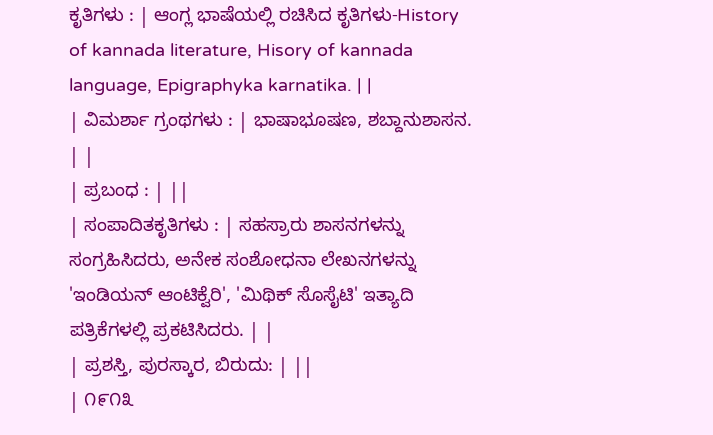ಕೃತಿಗಳು : | ಆಂಗ್ಲ ಭಾಷೆಯಲ್ಲಿ ರಚಿಸಿದ ಕೃತಿಗಳು-History of kannada literature, Hisory of kannada language, Epigraphyka karnatika. | |
| ವಿಮರ್ಶಾ ಗ್ರಂಥಗಳು : | ಭಾಷಾಭೂಷಣ, ಶಬ್ದಾನುಶಾಸನ. | |
| ಪ್ರಬಂಧ : | ||
| ಸಂಪಾದಿತಕೃತಿಗಳು : | ಸಹಸ್ರಾರು ಶಾಸನಗಳನ್ನು ಸಂಗ್ರಹಿಸಿದರು, ಅನೇಕ ಸಂಶೋಧನಾ ಲೇಖನಗಳನ್ನು 'ಇಂಡಿಯನ್ ಆಂಟಿಕ್ವೆರಿ', 'ಮಿಥಿಕ್ ಸೊಸೈಟಿ' ಇತ್ಯಾದಿ ಪತ್ರಿಕೆಗಳಲ್ಲಿ ಪ್ರಕಟಿಸಿದರು. | |
| ಪ್ರಶಸ್ತಿ, ಪುರಸ್ಕಾರ, ಬಿರುದು: | ||
| ೧೯೧೩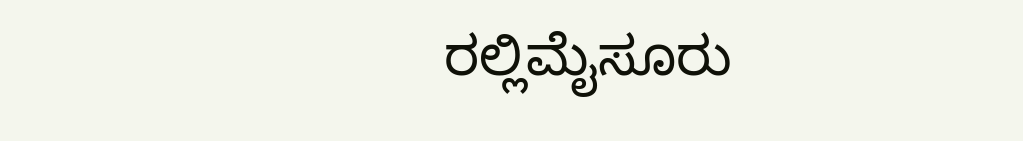ರಲ್ಲಿಮೈಸೂರು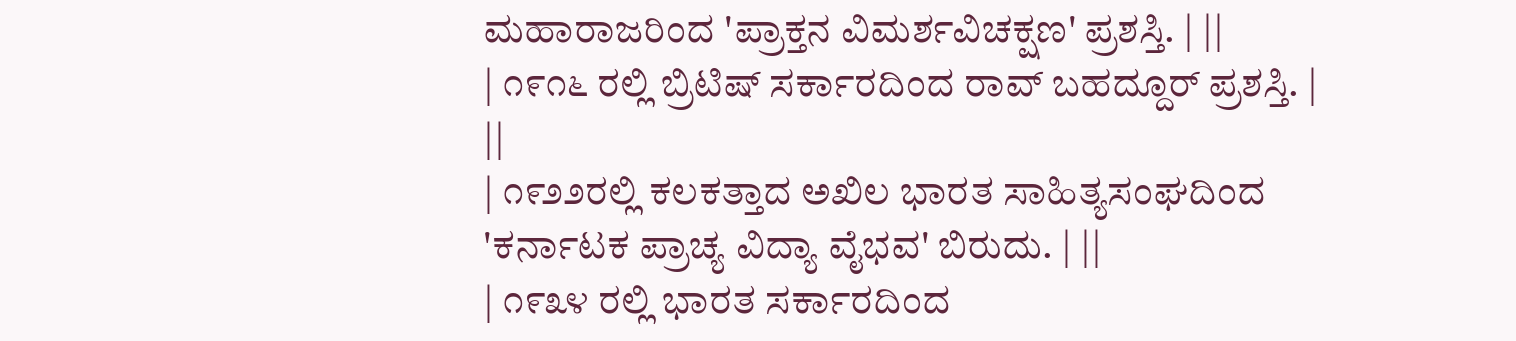ಮಹಾರಾಜರಿಂದ 'ಪ್ರಾಕ್ತನ ವಿಮರ್ಶವಿಚಕ್ಷಣ' ಪ್ರಶಸ್ತಿ. | ||
| ೧೯೧೬ ರಲ್ಲಿ ಬ್ರಿಟಿಷ್ ಸರ್ಕಾರದಿಂದ ರಾವ್ ಬಹದ್ದೂರ್ ಪ್ರಶಸ್ತಿ. | ||
| ೧೯೨೨ರಲ್ಲಿ ಕಲಕತ್ತಾದ ಅಖಿಲ ಭಾರತ ಸಾಹಿತ್ಯಸಂಘದಿಂದ 'ಕರ್ನಾಟಕ ಪ್ರಾಚ್ಯ ವಿದ್ಯಾ ವೈಭವ' ಬಿರುದು. | ||
| ೧೯೩೪ ರಲ್ಲಿ ಭಾರತ ಸರ್ಕಾರದಿಂದ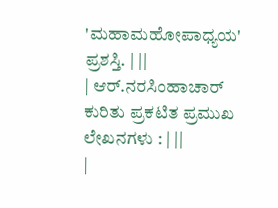'ಮಹಾಮಹೋಪಾಧ್ಯಯ' ಪ್ರಶಸ್ತಿ. | ||
| ಆರ್.ನರಸಿಂಹಾಚಾರ್ ಕುರಿತು ಪ್ರಕಟಿತ ಪ್ರಮುಖ ಲೇಖನಗಳು : | ||
|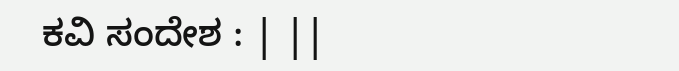ಕವಿ ಸಂದೇಶ : | ||